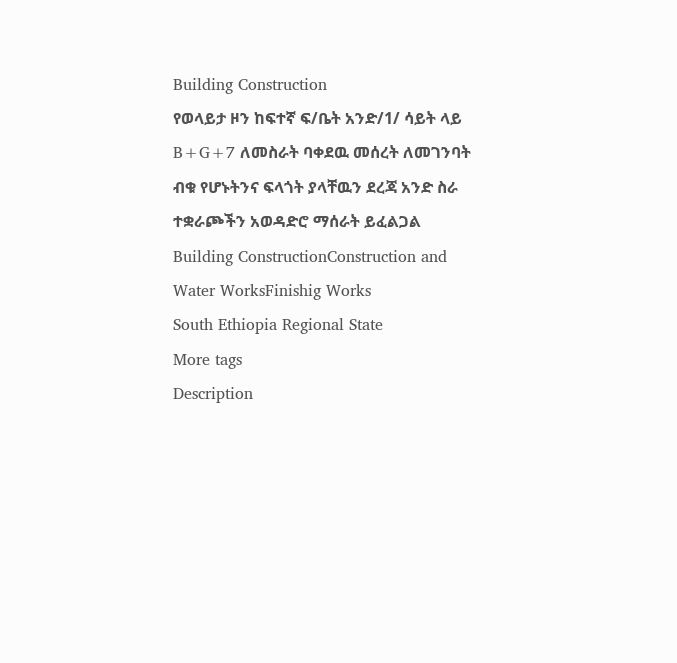Building Construction
የወላይታ ዞን ከፍተኛ ፍ/ቤት አንድ/1/ ሳይት ላይ B+G+7 ለመስራት ባቀደዉ መሰረት ለመገንባት ብቁ የሆኑትንና ፍላጎት ያላቸዉን ደረጃ አንድ ስራ ተቋራጮችን አወዳድሮ ማሰራት ይፈልጋል
Building ConstructionConstruction and Water WorksFinishig Works
South Ethiopia Regional State
More tags
Description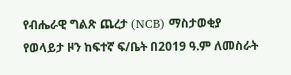የብሔራዊ ግልጽ ጨረታ (NCB) ማስታወቂያ
የወላይታ ዞን ከፍተኛ ፍ/ቤት በ2019 ዓ.ም ለመስራት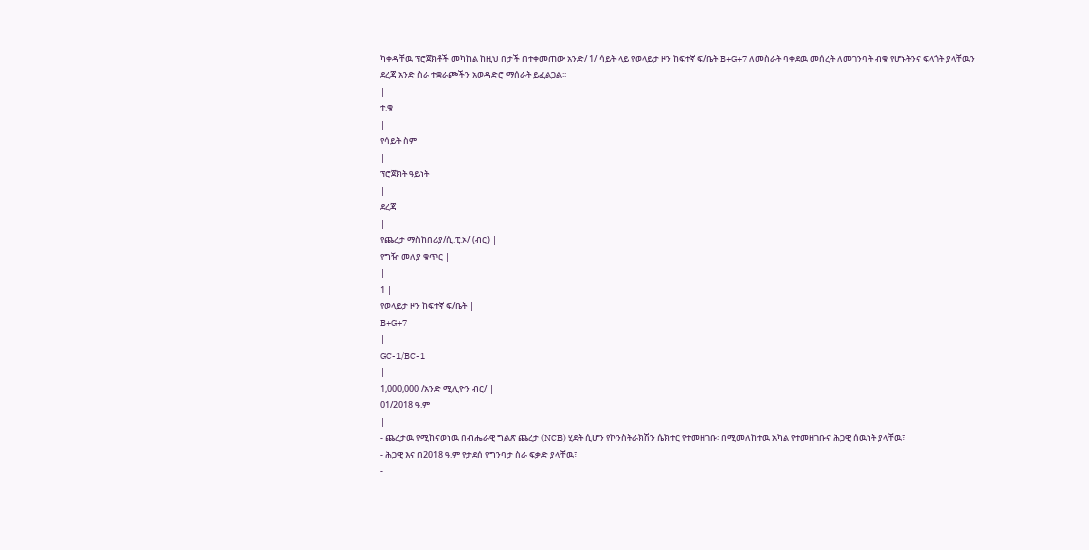ካቀዳቸዉ ፕሮጀክቶች መካከል ከዚህ በታች በተቀመጠው አንድ/ 1/ ሳይት ላይ የወላይታ ዞን ከፍተኛ ፍ/ቤት B+G+7 ለመስራት ባቀደዉ መሰረት ለመገንባት ብቁ የሆኑትንና ፍላጎት ያላቸዉን ደረጃ አንድ ስራ ተቋራጮችን አወዳድሮ ማሰራት ይፈልጋል፡፡
|
ተ.ቁ
|
የሳይት ስም
|
ፕሮጀክት ዓይነት
|
ደረጃ
|
የጨረታ ማስከበሪያ/ሲ.ፒ.ኦ/ (ብር) |
የግዥ መለያ ቁጥር |
|
1 |
የወላይታ ዞን ከፍተኛ ፍ/ቤት |
B+G+7
|
GC-1/BC-1
|
1,000,000 /አንድ ሚሊዮን ብር/ |
01/2018 ዓ.ም
|
- ጨረታዉ የሚከናወነዉ በብሔራዊ ግልጽ ጨረታ (NCB) ሂደት ሲሆን የኮንስትራክሽን ሴክተር የተመዘገቡ፡ በሚመለከተዉ አካል የተመዘገቡና ሕጋዊ ሰዉነት ያላቸዉ፣
- ሕጋዊ እና በ2018 ዓ.ም የታደሰ የግንባታ ስራ ፍቃድ ያላቸዉ፣
-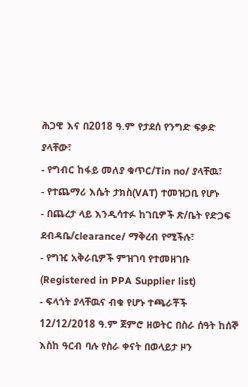ሕጋዊ እና በ2018 ዓ.ም የታደሰ የንግድ ፍቃድ ያላቸው፣
- የግብር ከፋይ መለያ ቁጥር/Tin no/ ያላቸዉ፣
- የተጨማሪ እሴት ታክስ(VAT) ተመዝጋቢ የሆኑ
- በጨረታ ላይ እንዲሳተፉ ከገቢዎች ጽ/ቤት የድጋፍ ደብዳቤ/clearance/ ማቅረብ የሚችሉ፣
- የግዢ አቅራቢዎች ምዝገባ የተመዘገቡ (Registered in PPA Supplier list)
- ፍላጎት ያላቸዉና ብቁ የሆኑ ተጫራቾች 12/12/2018 ዓ.ም ጀምሮ ዘወትር በስራ ሰዓት ከሰኞ እስከ ዓርብ ባሉ የስራ ቀናት በወላይታ ዞን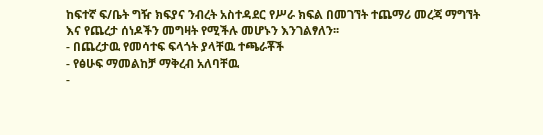ከፍተኛ ፍ/ቤት ግዥ ክፍያና ንብረት አስተዳደር የሥራ ክፍል በመገኘት ተጨማሪ መረጃ ማግኘት እና የጨረታ ሰነዶችን መግዛት የሚችሉ መሆኑን እንገልፃለን፡፡
- በጨረታዉ የመሳተፍ ፍላጎት ያላቸዉ ተጫራቾች
- የፅሁፍ ማመልከቻ ማቅረብ አለባቸዉ
-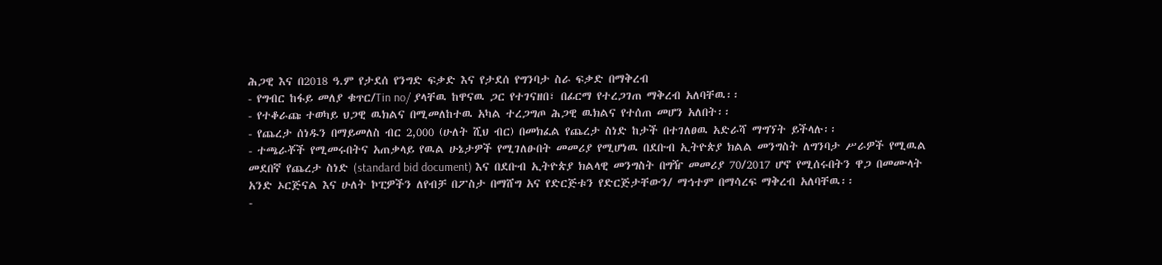ሕጋዊ እና በ2018 ዓ.ም የታደሰ የንግድ ፍቃድ እና የታደሰ የግንባታ ስራ ፍቃድ በማቅረብ
- የግብር ከፋይ መለያ ቁጥር/Tin no/ ያላቸዉ ከዋናዉ ጋር የተገናዘበ፣ በፊርማ የተረጋገጠ ማቅረብ አለባቸዉ፡፡
- የተቆራጩ ተወካይ ህጋዊ ዉክልና በሚመለከተዉ አካል ተረጋግጦ ሕጋዊ ዉክልና የተሰጠ መሆን አለበት፡፡
- የጨረታ ሰነዱን በማይመለስ ብር 2,000 (ሁለት ሺህ ብር) በመክፈል የጨረታ ስነድ ከታች በተገለፀዉ አድራሻ ማግኘት ይችላሉ፡፡
- ተጫራቾች የሚመሩበትና አጠቃላይ የዉል ሁኔታዎች የሚገለፁበት መመሪያ የሚሆነዉ በደቡብ ኢትዮጵያ ክልል መንግስት ለግንባታ ሥራዎች የሚዉል መደበኛ የጨረታ ስነድ (standard bid document) እና በደቡብ ኢትዮጵያ ክልላዊ መንግስት በግዥ መመሪያ 70/2017 ሆኖ የሚሰሩበትን ዋጋ በመሙላት አንድ ኦርጅናል እና ሁለት ኮፒዎችን ለየብቻ በፖስታ በማሸግ አና የድርጅቱን የድርጅታቸውን/ ማኅተም በማሳረፍ ማቅረብ አለባቸዉ፡፡
-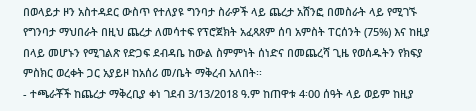በወላይታ ዞን አስተዳደር ውስጥ የተለያዩ ግንባታ ስራዎች ላይ ጨረታ አሸንፎ በመስራት ላይ የሚገኙ የግንባታ ማህበራት በዚህ ጨረታ ለመሳተፍ የፕሮጀክት አፈጻጸም ሰባ አምስት ፐርሰንት (75%) እና ከዚያ በላይ መሆኑን የሚገልጽ የድጋፍ ደብዳቤ ከውል ስምምነት ሰነድና በመጨረሻ ጊዜ የወሰዱትን የክፍያ ምስክር ወረቀት ጋር አያይዞ ከአሰሪ መ/ቤት ማቅረብ አለበት፡፡
- ተጫራቾች ከጨረታ ማቅረቢያ ቀነ ገደብ 3/13/2018 ዓ.ም ከጠዋቱ 4፡00 ሰዓት ላይ ወይም ከዚያ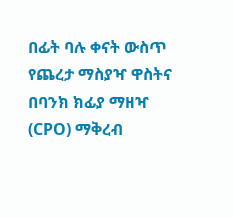በፊት ባሉ ቀናት ውስጥ የጨረታ ማስያዣ ዋስትና በባንክ ክፊያ ማዘዣ (CPO) ማቅረብ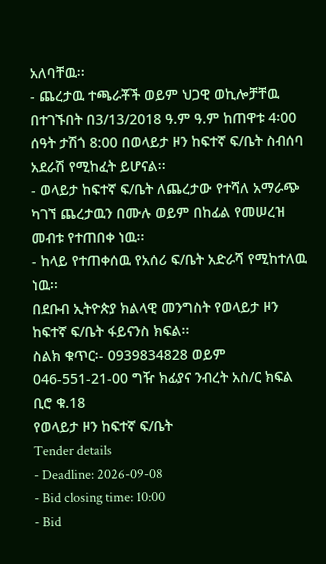አለባቸዉ፡፡
- ጨረታዉ ተጫራቾች ወይም ህጋዊ ወኪሎቻቸዉ በተገኙበት በ3/13/2018 ዓ.ም ዓ.ም ከጠዋቱ 4፡00 ሰዓት ታሽጎ 8:00 በወላይታ ዞን ከፍተኛ ፍ/ቤት ስብሰባ አደራሽ የሚከፈት ይሆናል፡፡
- ወላይታ ከፍተኛ ፍ/ቤት ለጨረታው የተሻለ አማራጭ ካገኘ ጨረታዉን በሙሉ ወይም በከፊል የመሠረዝ መብቱ የተጠበቀ ነዉ፡፡
- ከላይ የተጠቀሰዉ የአሰሪ ፍ/ቤት አድራሻ የሚከተለዉ ነዉ፡፡
በደቡብ ኢትዮጵያ ክልላዊ መንግስት የወላይታ ዞን ከፍተኛ ፍ/ቤት ፋይናንስ ክፍል፡፡
ስልክ ቁጥር፡- 0939834828 ወይም 046-551-21-00 ግዥ ክፊያና ንብረት አስ/ር ክፍል ቢሮ ቁ.18
የወላይታ ዞን ከፍተኛ ፍ/ቤት
Tender details
- Deadline: 2026-09-08
- Bid closing time: 10:00
- Bid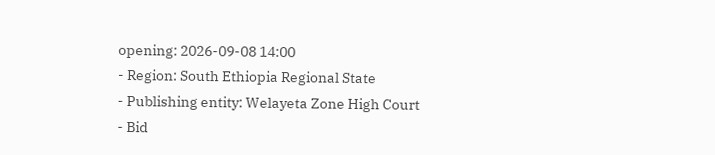opening: 2026-09-08 14:00
- Region: South Ethiopia Regional State
- Publishing entity: Welayeta Zone High Court
- Bid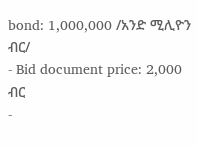bond: 1,000,000 /አንድ ሚሊዮን ብር/
- Bid document price: 2,000 ብር
-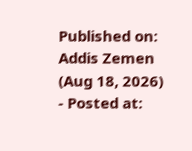Published on: Addis Zemen (Aug 18, 2026)
- Posted at: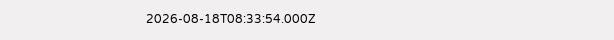2026-08-18T08:33:54.000Z